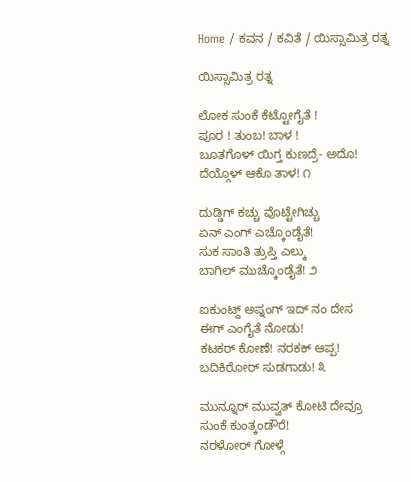Home / ಕವನ / ಕವಿತೆ / ಯಿಸ್ಸಾಮಿತ್ರ ರತ್ನ

ಯಿಸ್ಸಾಮಿತ್ರ ರತ್ನ

ಲೋಕ ಸುಂಕೆ ಕೆಟ್ಟೋಗೈತೆ !
ಪೂರ ! ತುಂಬ! ಬಾಳ !
ಬೂತಗೊಳ್ ಯಿಗ್ತ ಕುಣದ್ರೆ- ಅದೊ!
ದೆಯ್ಗೊಳ್ ಆಕೊ ತಾಳ! ೧

ದುಡ್ಡಿಗ್ ಕಚ್ಚು ವೊಟ್ಟೇಗಿಚ್ಚು
ಏನ್ ಎಂಗ್ ಎಚ್ಕೊಂಡೈತೆ!
ಸುಕ ಸಾಂತಿ ತ್ರುಪ್ತಿ ಎಲ್ಕು
ಬಾಗಿಲ್ ಮುಚ್ಕೊಂಡೈತೆ! ೨

ಐಕುಂಟ್ದ್ ಅಪ್ನಂಗ್ ಇದ್ ನಂ ದೇಸ
ಈಗ್ ಎಂಗೈತೆ ನೋಡು!
ಕಟಕರ್ ಕೋಣೆ! ನರಕಕ್ ಆಪ್ಪ!
ಬದಿಕಿರೋರ್ ಸುಡಗಾಡು! ೩

ಮುನ್ನೂರ್ ಮುವ್ವತ್ ಕೋಟಿ ದೇವ್ರೂ
ಸುಂಕೆ ಕುಂತ್ಕಂಡೌರೆ!
ನರಳೋರ್ ಗೋಳ್ಗೆ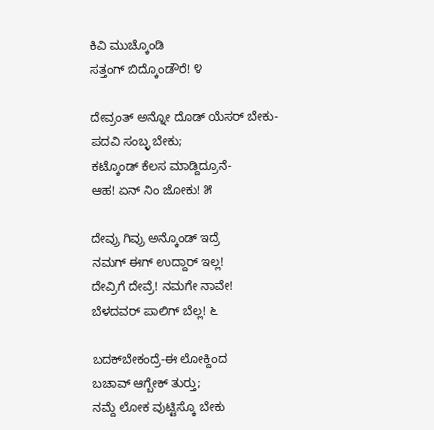ಕಿವಿ ಮುಚ್ಕೊಂಡಿ
ಸತ್ತಂಗ್ ಬಿದ್ಕೊಂಡೌರೆ! ೪

ದೇವ್ರಂತ್ ಅನ್ನೋ ದೊಡ್ ಯೆಸರ್‌ ಬೇಕು-
ಪದವಿ ಸಂಬ್ಳ ಬೇಕು;
ಕಟ್ಕೊಂಡ್ ಕೆಲಸ ಮಾಡ್ದಿದ್ರೂನೆ-
ಆಹ! ಏನ್ ನಿಂ ಜೋಕು! ೫

ದೇವ್ರು ಗಿವ್ರು ಅನ್ಕೊಂಡ್ ಇದ್ರೆ
ನಮಗ್ ಈಗ್ ಉದ್ದಾರ್ ಇಲ್ಲ!
ದೇವ್ರಿಗೆ ದೇವ್ರೆ! ನಮಗೇ ನಾವೇ!
ಬೆಳದವರ್ ಪಾಲಿಗ್ ಬೆಲ್ಲ! ೬

ಬದಕ್‌ಬೇಕಂದ್ರೆ-ಈ ಲೋಕ್ದಿಂದ
ಬಚಾವ್ ಆಗ್ಬೇಕ್ ತುರ್‍ತು;
ನಮ್ದೆ ಲೋಕ ವುಟ್ಟಿಸ್ಕೊ ಬೇಕು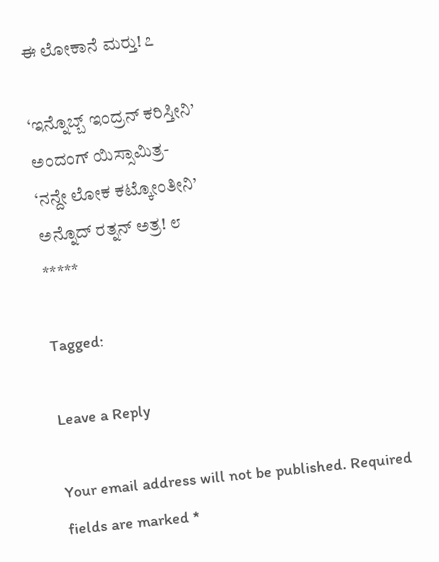ಈ ಲೋಕಾನೆ ಮರ್‍ತು! ೭

‘ಇನ್ನೊಬ್ಬ್ ಇಂದ್ರನ್ ಕರಿಸ್ತೀನಿ’
ಅಂದಂಗ್ ಯಿಸ್ಸಾಮಿತ್ರ-
‘ನನ್ದೇ ಲೋಕ ಕಟ್ಕೋಂತೀನಿ’
ಅನ್ನೊದ್ ರತ್ನನ್ ಅತ್ರ! ೮
*****

Tagged:

Leave a Reply

Your email address will not be published. Required fields are marked *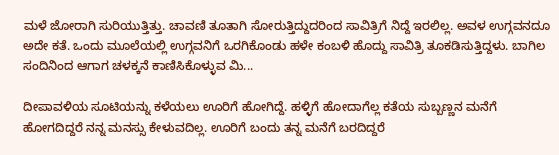ಮಳೆ ಜೋರಾಗಿ ಸುರಿಯುತ್ತಿತ್ತು. ಚಾವಣಿ ತೂತಾಗಿ ಸೋರುತ್ತಿದ್ದುದರಿಂದ ಸಾವಿತ್ರಿಗೆ ನಿದ್ದೆ ಇರಲಿಲ್ಲ. ಅವಳ ಉಗ್ಗವನದೂ ಅದೇ ಕತೆ. ಒಂದು ಮೂಲೆಯಲ್ಲಿ ಉಗ್ಗವನಿಗೆ ಒರಗಿಕೊಂಡು ಹಳೇ ಕಂಬಳಿ ಹೊದ್ದು ಸಾವಿತ್ರಿ ತೂಕಡಿಸುತ್ತಿದ್ದಳು. ಬಾಗಿಲ ಸಂದಿನಿಂದ ಆಗಾಗ ಚಳಕ್ಕನೆ ಕಾಣಿಸಿಕೊಳ್ಳುವ ಮಿ...

ದೀಪಾವಳಿಯ ಸೂಟಿಯನ್ನು ಕಳೆಯಲು ಊರಿಗೆ ಹೋಗಿದ್ದೆ. ಹಳ್ಳಿಗೆ ಹೋದಾಗೆಲ್ಲ ಕತೆಯ ಸುಬ್ಬಣ್ಣನ ಮನೆಗೆ ಹೋಗದಿದ್ದರೆ ನನ್ನ ಮನಸ್ಸು ಕೇಳುವದಿಲ್ಲ. ಊರಿಗೆ ಬಂದು ತನ್ನ ಮನೆಗೆ ಬರದಿದ್ದರೆ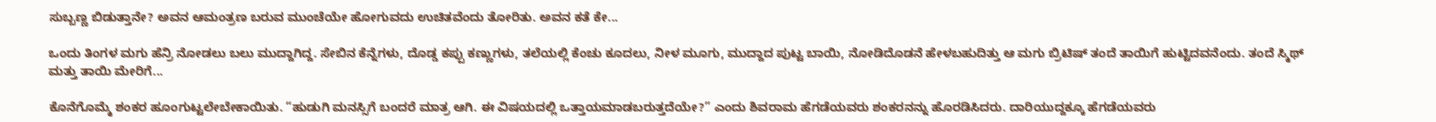ಸುಬ್ಬಣ್ಣ ಬಿಡುತ್ತಾನೇ? ಅವನ ಆಮಂತ್ರಣ ಬರುವ ಮುಂಚೆಯೇ ಹೋಗುವದು ಉಚಿತವೆಂದು ತೋರಿತು. ಅವನ ಕತೆ ಕೇ...

ಒಂದು ತಿಂಗಳ ಮಗು ಹೆನ್ರಿ ನೋಡಲು ಬಲು ಮುದ್ದಾಗಿದ್ದ. ಸೇಬಿನ ಕೆನ್ನೆಗಳು, ದೊಡ್ಡ ಕಪ್ಪು ಕಣ್ಣುಗಳು, ತಲೆಯಲ್ಲಿ ಕೆಂಚು ಕೂದಲು, ನೀಳ ಮೂಗು, ಮುದ್ದಾದ ಪುಟ್ಟ ಬಾಯಿ, ನೋಡಿದೊಡನೆ ಹೇಳಬಹುದಿತ್ತು ಆ ಮಗು ಬ್ರಿಟಿಷ್ ತಂದೆ ತಾಯಿಗೆ ಹುಟ್ಟಿದವನೆಂದು. ತಂದೆ ಸ್ಮಿಥ್ ಮತ್ತು ತಾಯಿ ಮೇರಿಗೆ...

ಕೊನೆಗೊಮ್ಮೆ ಶಂಕರ ಹೂಂಗುಟ್ಟಲೇಬೇಕಾಯಿತು. “ಹುಡುಗಿ ಮನಸ್ಸಿಗೆ ಬಂದರೆ ಮಾತ್ರ ಆಗಿ. ಈ ವಿಷಯದಲ್ಲಿ ಒತ್ತಾಯಮಾಡಬರುತ್ತದೆಯೇ?” ಎಂದು ಶಿವರಾಮ ಹೆಗಡೆಯವರು ಶಂಕರನನ್ನು ಹೊರಡಿಸಿದರು. ದಾರಿಯುದ್ದಕ್ಕೂ ಹೆಗಡೆಯವರು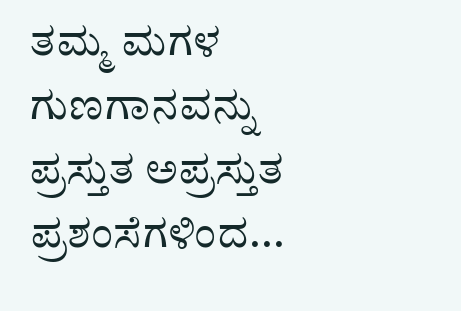ತಮ್ಮ ಮಗಳ ಗುಣಗಾನವನ್ನು ಪ್ರಸ್ತುತ ಅಪ್ರಸ್ತುತ ಪ್ರಶಂಸೆಗಳಿಂದ...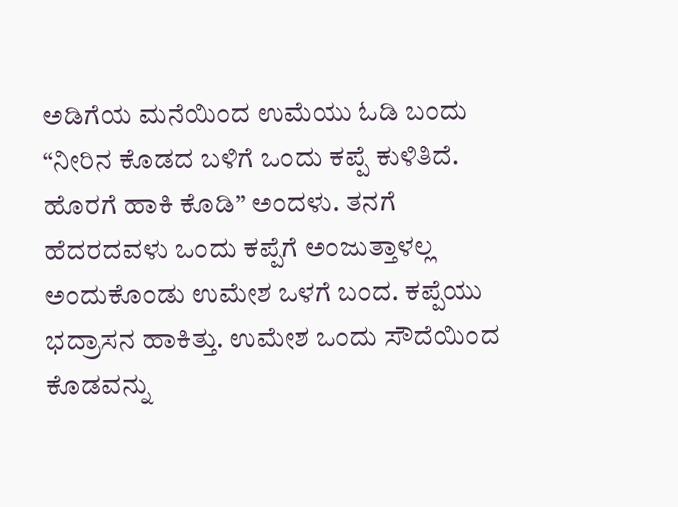ಅಡಿಗೆಯ ಮನೆಯಿಂದ ಉಮೆಯು ಓಡಿ ಬಂದು “ನೀರಿನ ಕೊಡದ ಬಳಿಗೆ ಒಂದು ಕಪ್ಪೆ ಕುಳಿತಿದೆ. ಹೊರಗೆ ಹಾಕಿ ಕೊಡಿ” ಅಂದಳು. ತನಗೆ ಹೆದರದವಳು ಒಂದು ಕಪ್ಪೆಗೆ ಅಂಜುತ್ತಾಳಲ್ಲ ಅಂದುಕೊಂಡು ಉಮೇಶ ಒಳಗೆ ಬಂದ. ಕಪ್ಪೆಯು ಭದ್ರಾಸನ ಹಾಕಿತ್ತು. ಉಮೇಶ ಒಂದು ಸೌದೆಯಿಂದ ಕೊಡವನ್ನು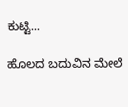ಕುಟ್ಟಿ...

ಹೊಲದ ಬದುವಿನ ಮೇಲೆ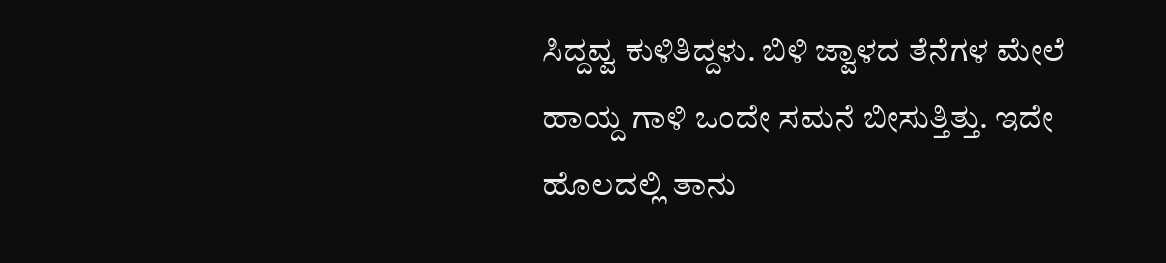ಸಿದ್ದವ್ವ ಕುಳಿತಿದ್ದಳು. ಬಿಳಿ ಜ್ವಾಳದ ತೆನೆಗಳ ಮೇಲೆ ಹಾಯ್ದ ಗಾಳಿ ಒಂದೇ ಸಮನೆ ಬೀಸುತ್ತಿತ್ತು. ಇದೇ ಹೊಲದಲ್ಲಿ ತಾನು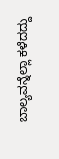ಬಾಲ್ಯವನ್ನೆಲ್ಲಾ ಕಳೆದದ್ದು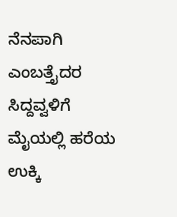ನೆನಪಾಗಿ ಎಂಬತ್ತೈದರ ಸಿದ್ದವ್ವಳಿಗೆ ಮೈಯಲ್ಲಿ ಹರೆಯ ಉಕ್ಕಿ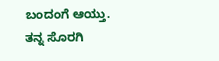ಬಂದಂಗೆ ಆಯ್ತು. ತನ್ನ ಸೊರಗಿ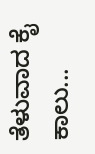ತೆಳುವಾದ ಕೈ ಕಾಲು...